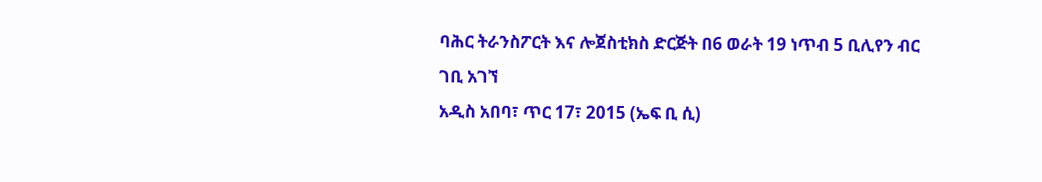ባሕር ትራንስፖርት እና ሎጀስቲክስ ድርጅት በ6 ወራት 19 ነጥብ 5 ቢሊየን ብር ገቢ አገኘ
አዲስ አበባ፣ ጥር 17፣ 2015 (ኤፍ ቢ ሲ)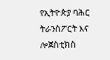የኢትዮጵያ ባሕር ትራንስፖርት እና ሎጀስቲክስ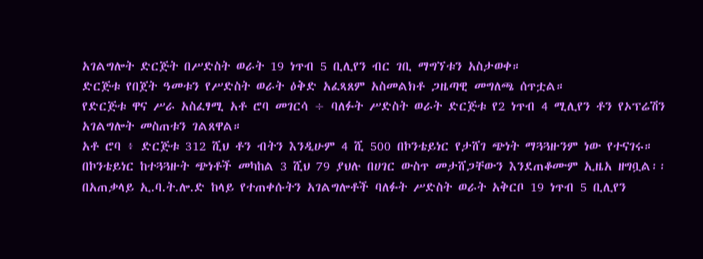አገልግሎት ድርጅት በሥድስት ወራት 19 ነጥብ 5 ቢሊየን ብር ገቢ ማግኘቱን አስታወቀ።
ድርጅቱ የበጀት ዓመቱን የሥድስት ወራት ዕቅድ አፈጻጸም አስመልክቶ ጋዜጣዊ መግለጫ ሰጥቷል።
የድርጅቱ ዋና ሥራ አስፈፃሚ አቶ ሮባ መገርሳ ÷ ባለፉት ሥድስት ወራት ድርጅቱ የ2 ነጥብ 4 ሚሊየን ቶን የኦፕሬሽን አገልግሎት መስጠቱን ገልጸዋል።
አቶ ሮባ ፥ ድርጅቱ 312 ሺህ ቶን ብትን እንዲሁም 4 ሺ 500 በኮንቴይነር የታሸገ ጭነት ማጓጓዙንም ነው የተናገሩ።
በኮንቴይነር ከተጓጓዙት ጭነቶች መካከል 3 ሺህ 79 ያህሉ በሀገር ውስጥ መታሸጋቸውን እንደጠቆሙም ኢዜአ ዘግቧል፡፡
በአጠቃላይ ኢ.ባ.ት.ሎ.ድ ከላይ የተጠቀሱትን አገልግሎቶች ባለፉት ሥድስት ወራት አቅርቦ 19 ነጥብ 5 ቢሊየን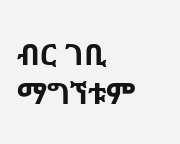ብር ገቢ ማግኘቱም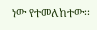ነው የተመለከተው፡፡